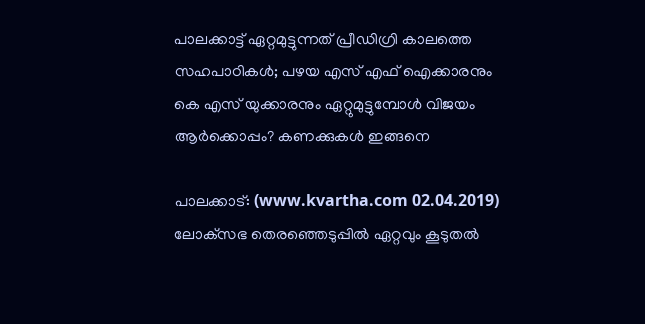പാലക്കാട്ട് ഏറ്റമുട്ടുന്നത് പ്രീഡിഗ്രി കാലത്തെ സഹപാഠികള്‍; പഴയ എസ് എഫ് ഐക്കാരനും കെ എസ് യുക്കാരനും ഏറ്റുമുട്ടുമ്പോള്‍ വിജയം ആര്‍ക്കൊപ്പം? കണക്കുകള്‍ ഇങ്ങനെ

പാലക്കാട്: (www.kvartha.com 02.04.2019) ലോക്‌സഭ തെരഞ്ഞെടുപ്പില്‍ ഏറ്റവും കൂടുതല്‍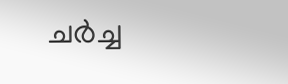ചര്‍ച്ച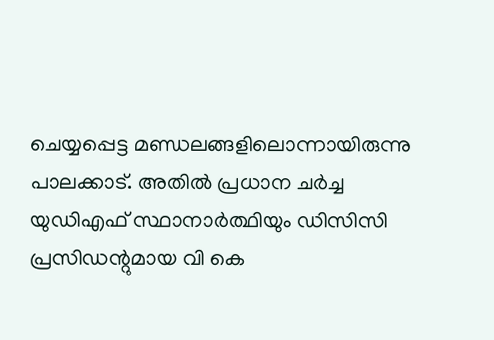ചെയ്യപ്പെട്ട മണ്ഡലങ്ങളിലൊന്നായിരുന്നു പാലക്കാട്. അതില്‍ പ്രധാന ചര്‍ച്ച യുഡിഎഫ് സ്ഥാനാര്‍ത്ഥിയും ഡിസിസി പ്രസിഡന്റുമായ വി കെ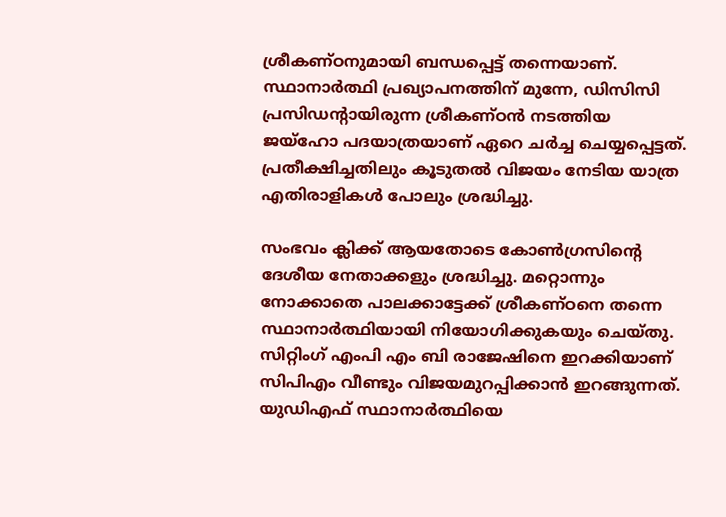ശ്രീകണ്ഠനുമായി ബന്ധപ്പെട്ട് തന്നെയാണ്. സ്ഥാനാര്‍ത്ഥി പ്രഖ്യാപനത്തിന് മുന്നേ, ഡിസിസി പ്രസിഡന്റായിരുന്ന ശ്രീകണ്ഠന്‍ നടത്തിയ ജയ്‌ഹോ പദയാത്രയാണ് ഏറെ ചര്‍ച്ച ചെയ്യപ്പെട്ടത്. പ്രതീക്ഷിച്ചതിലും കൂടുതല്‍ വിജയം നേടിയ യാത്ര എതിരാളികള്‍ പോലും ശ്രദ്ധിച്ചു.

സംഭവം ക്ലിക്ക് ആയതോടെ കോണ്‍ഗ്രസിന്റെ ദേശീയ നേതാക്കളും ശ്രദ്ധിച്ചു. മറ്റൊന്നും നോക്കാതെ പാലക്കാട്ടേക്ക് ശ്രീകണ്ഠനെ തന്നെ സ്ഥാനാര്‍ത്ഥിയായി നിയോഗിക്കുകയും ചെയ്തു. സിറ്റിംഗ് എംപി എം ബി രാജേഷിനെ ഇറക്കിയാണ് സിപിഎം വീണ്ടും വിജയമുറപ്പിക്കാന്‍ ഇറങ്ങുന്നത്. യുഡിഎഫ് സ്ഥാനാര്‍ത്ഥിയെ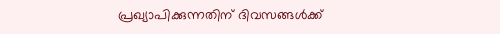പ്രഖ്യാപിക്കുന്നതിന് ദിവസങ്ങള്‍ക്ക്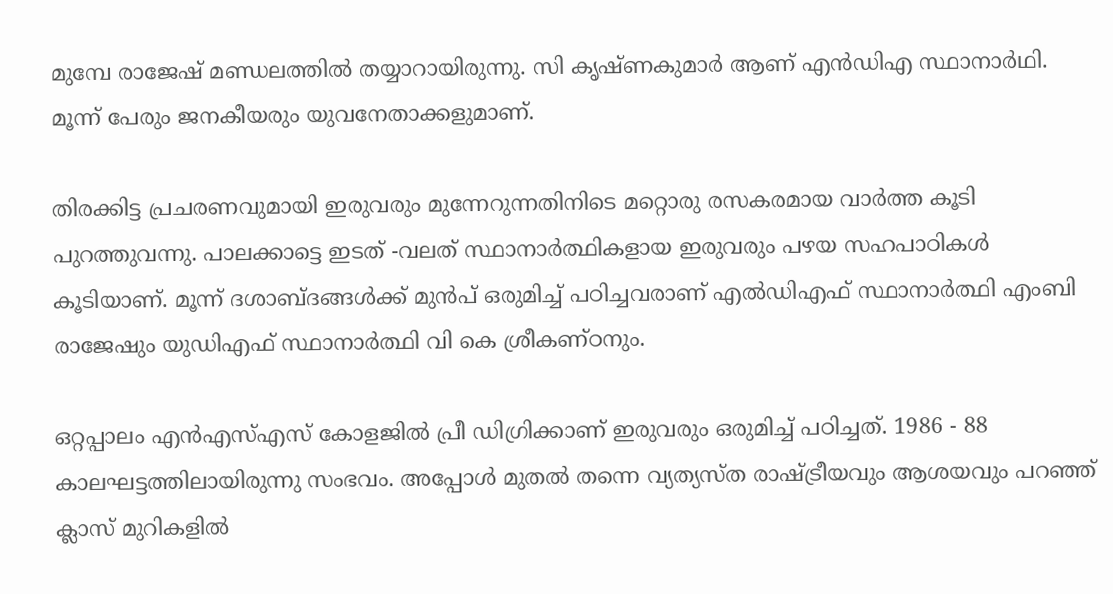മുമ്പേ രാജേഷ് മണ്ഡലത്തില്‍ തയ്യാറായിരുന്നു. സി കൃഷ്ണകുമാര്‍ ആണ് എന്‍ഡിഎ സ്ഥാനാര്‍ഥി. മൂന്ന് പേരും ജനകീയരും യുവനേതാക്കളുമാണ്.

തിരക്കിട്ട പ്രചരണവുമായി ഇരുവരും മുന്നേറുന്നതിനിടെ മറ്റൊരു രസകരമായ വാര്‍ത്ത കൂടി പുറത്തുവന്നു. പാലക്കാട്ടെ ഇടത് -വലത് സ്ഥാനാര്‍ത്ഥികളായ ഇരുവരും പഴയ സഹപാഠികള്‍ കൂടിയാണ്. മൂന്ന് ദശാബ്ദങ്ങള്‍ക്ക് മുന്‍പ് ഒരുമിച്ച് പഠിച്ചവരാണ് എല്‍ഡിഎഫ് സ്ഥാനാര്‍ത്ഥി എംബി രാജേഷും യുഡിഎഫ് സ്ഥാനാര്‍ത്ഥി വി കെ ശ്രീകണ്ഠനും.

ഒറ്റപ്പാലം എന്‍എസ്എസ് കോളജില്‍ പ്രീ ഡിഗ്രിക്കാണ് ഇരുവരും ഒരുമിച്ച് പഠിച്ചത്. 1986 - 88 കാലഘട്ടത്തിലായിരുന്നു സംഭവം. അപ്പോള്‍ മുതല്‍ തന്നെ വ്യത്യസ്ത രാഷ്ട്രീയവും ആശയവും പറഞ്ഞ് ക്ലാസ് മുറികളില്‍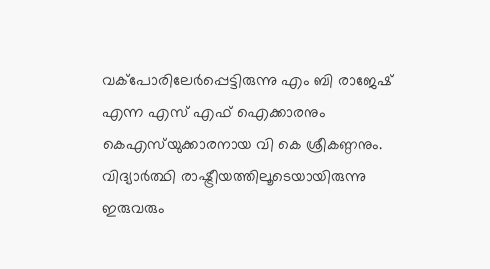വക്‌പോരിലേര്‍പ്പെട്ടിരുന്നു എം ബി രാജേഷ് എന്ന എസ് എഫ് ഐക്കാരനും കെഎസ്‌യുക്കാരനായ വി കെ ശ്രീകണ്ഠനും. വിദ്യാര്‍ത്ഥി രാഷ്ട്രീയത്തിലൂടെയായിരുന്നു ഇരുവരും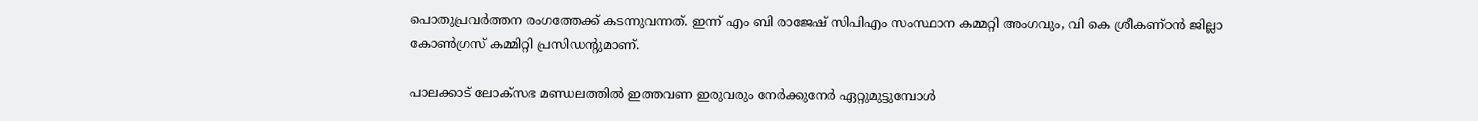പൊതുപ്രവര്‍ത്തന രംഗത്തേക്ക് കടന്നുവന്നത്. ഇന്ന് എം ബി രാജേഷ് സിപിഎം സംസ്ഥാന കമ്മറ്റി അംഗവും, വി കെ ശ്രീകണ്ഠന്‍ ജില്ലാ കോണ്‍ഗ്രസ് കമ്മിറ്റി പ്രസിഡന്റുമാണ്.

പാലക്കാട് ലോക്‌സഭ മണ്ഡലത്തില്‍ ഇത്തവണ ഇരുവരും നേര്‍ക്കുനേര്‍ ഏറ്റുമുട്ടുമ്പോള്‍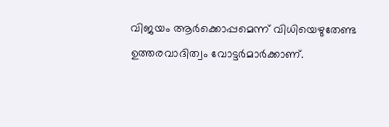വിജയം ആര്‍ക്കൊപ്പമെന്ന് വിധിയെഴുതേണ്ട ഉത്തരവാദിത്വം വോട്ടര്‍മാര്‍ക്കാണ്.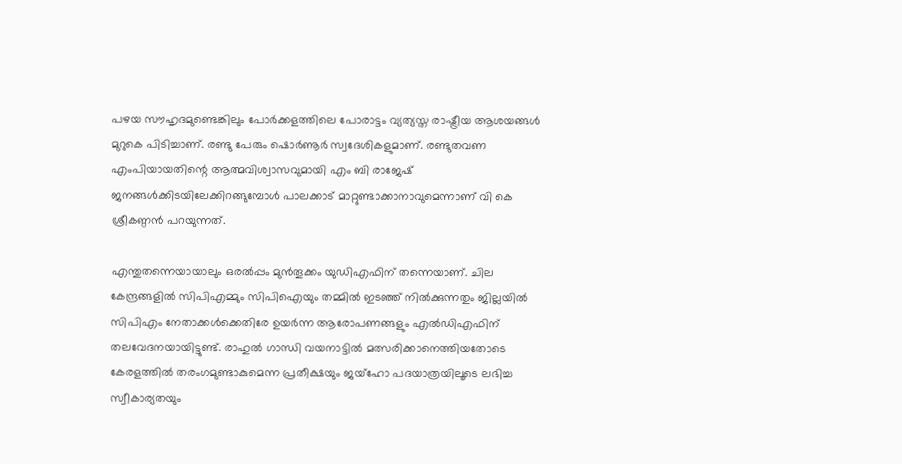പഴയ സൗഹൃദമുണ്ടെങ്കിലും പോര്‍ക്കളത്തിലെ പോരാട്ടം വ്യത്യസ്ത രാഷ്ട്രീയ ആശയങ്ങള്‍ മുറുകെ പിടിച്ചാണ്. രണ്ടു പേരും ഷൊര്‍ണൂര്‍ സ്വദേശികളുമാണ്. രണ്ടുതവണ എംപിയായതിന്റെ ആത്മവിശ്വാസവുമായി എം ബി രാജേഷ് ജനങ്ങള്‍ക്കിടയിലേക്കിറങ്ങുമ്പോള്‍ പാലക്കാട് മാറ്റുണ്ടാക്കാനാവുമെന്നാണ് വി കെ ശ്രീകണ്ഠന്‍ പറയുന്നത്.

എന്തുതന്നെയായാലും ഒരല്‍പ്പം മുന്‍തൂക്കം യുഡിഎഫിന് തന്നെയാണ്. ചില കേന്ദ്രങ്ങളില്‍ സിപിഎമ്മും സിപിഐയും തമ്മില്‍ ഇടഞ്ഞ് നില്‍ക്കുന്നതും ജില്ലയില്‍ സിപിഎം നേതാക്കള്‍ക്കെതിരേ ഉയര്‍ന്ന ആരോപണങ്ങളും എല്‍ഡിഎഫിന് തലവേദനയായിട്ടുണ്ട്. രാഹുല്‍ ഗാന്ധി വയനാട്ടില്‍ മത്സരിക്കാനെത്തിയതോടെ കേരളത്തില്‍ തരംഗമുണ്ടാകുമെന്ന പ്രതീക്ഷയും ജയ്‌ഹോ പദയാത്രയിലൂടെ ലഭിച്ച സ്വീകാര്യതയും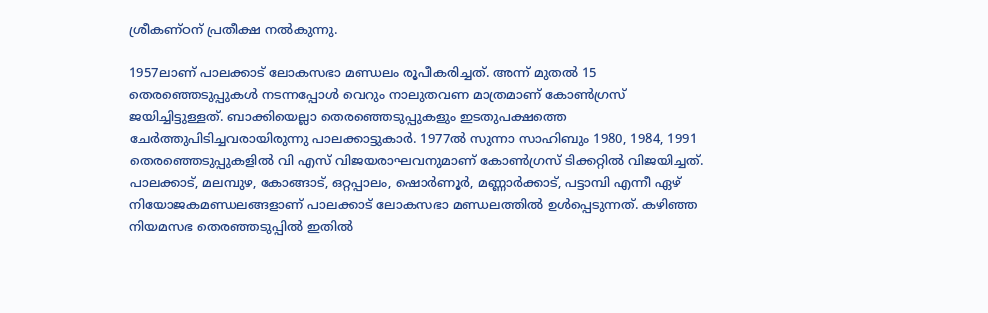ശ്രീകണ്ഠന് പ്രതീക്ഷ നല്‍കുന്നു.

1957ലാണ് പാലക്കാട് ലോകസഭാ മണ്ഡലം രൂപീകരിച്ചത്. അന്ന് മുതല്‍ 15 തെരഞ്ഞെടുപ്പുകള്‍ നടന്നപ്പോള്‍ വെറും നാലുതവണ മാത്രമാണ് കോണ്‍ഗ്രസ് ജയിച്ചിട്ടുള്ളത്. ബാക്കിയെല്ലാ തെരഞ്ഞെടുപ്പുകളും ഇടതുപക്ഷത്തെ ചേര്‍ത്തുപിടിച്ചവരായിരുന്നു പാലക്കാട്ടുകാര്‍. 1977ല്‍ സുന്നാ സാഹിബും 1980, 1984, 1991 തെരഞ്ഞെടുപ്പുകളില്‍ വി എസ് വിജയരാഘവനുമാണ് കോണ്‍ഗ്രസ് ടിക്കറ്റില്‍ വിജയിച്ചത്. പാലക്കാട്, മലമ്പുഴ, കോങ്ങാട്, ഒറ്റപ്പാലം, ഷൊര്‍ണൂര്‍, മണ്ണാര്‍ക്കാട്, പട്ടാമ്പി എന്നീ ഏഴ് നിയോജകമണ്ഡലങ്ങളാണ് പാലക്കാട് ലോകസഭാ മണ്ഡലത്തില്‍ ഉള്‍പ്പെടുന്നത്. കഴിഞ്ഞ നിയമസഭ തെരഞ്ഞടുപ്പില്‍ ഇതില്‍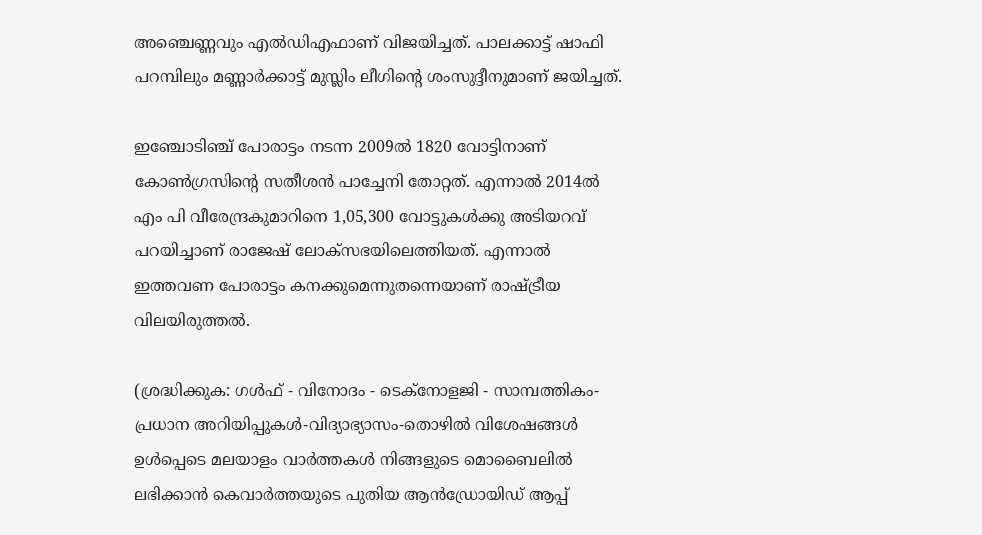അഞ്ചെണ്ണവും എല്‍ഡിഎഫാണ് വിജയിച്ചത്. പാലക്കാട്ട് ഷാഫി പറമ്പിലും മണ്ണാര്‍ക്കാട്ട് മുസ്ലിം ലീഗിന്റെ ശംസുദ്ദീനുമാണ് ജയിച്ചത്.

ഇഞ്ചോടിഞ്ച് പോരാട്ടം നടന്ന 2009ല്‍ 1820 വോട്ടിനാണ് കോണ്‍ഗ്രസിന്റെ സതീശന്‍ പാച്ചേനി തോറ്റത്. എന്നാല്‍ 2014ല്‍ എം പി വീരേന്ദ്രകുമാറിനെ 1,05,300 വോട്ടുകള്‍ക്കു അടിയറവ് പറയിച്ചാണ് രാജേഷ് ലോക്‌സഭയിലെത്തിയത്. എന്നാല്‍ ഇത്തവണ പോരാട്ടം കനക്കുമെന്നുതന്നെയാണ് രാഷ്ട്രീയ വിലയിരുത്തല്‍.

(ശ്രദ്ധിക്കുക: ഗൾഫ് - വിനോദം - ടെക്നോളജി - സാമ്പത്തികം- പ്രധാന അറിയിപ്പുകൾ-വിദ്യാഭ്യാസം-തൊഴിൽ വിശേഷങ്ങൾ ഉൾപ്പെടെ മലയാളം വാർത്തകൾ നിങ്ങളുടെ മൊബൈലിൽ ലഭിക്കാൻ കെവാർത്തയുടെ പുതിയ ആൻഡ്രോയിഡ് ആപ്പ്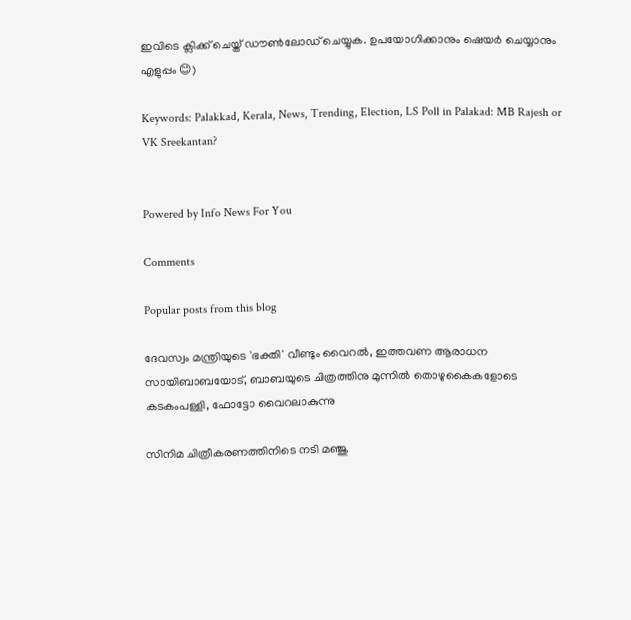ഇവിടെ ക്ലിക്ക് ചെയ്ത് ഡൗൺലോഡ് ചെയ്യുക. ഉപയോഗിക്കാനും ഷെയർ ചെയ്യാനും എളുപ്പം 😊)

Keywords: Palakkad, Kerala, News, Trending, Election, LS Poll in Palakad: MB Rajesh or VK Sreekantan?


Powered by Info News For You

Comments

Popular posts from this blog

ദേവസ്വം മന്ത്രിയുടെ 'ഭക്തി' വീണ്ടും വൈറല്‍, ഇത്തവണ ആരാധന സായിബാബയോട്, ബാബയുടെ ചിത്രത്തിനു മുന്നില്‍ തൊഴുകൈകളോടെ കടകംപള്ളി, ഫോട്ടോ വൈറലാകുന്നു

സിനിമ ചിത്രീകരണത്തിനിടെ നടി മഞ്ജു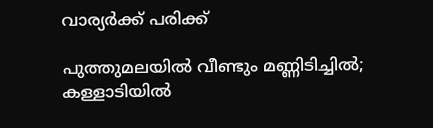വാര്യര്‍ക്ക് പരിക്ക്

പുത്തുമലയില്‍ വീണ്ടും മണ്ണിടിച്ചില്‍; കള്ളാടിയില്‍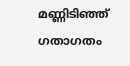മണ്ണിടിഞ്ഞ് ഗതാഗതം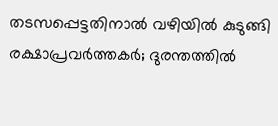തടസപ്പെട്ടതിനാല്‍ വഴിയില്‍ കുടുങ്ങി രക്ഷാപ്രവര്‍ത്തകര്‍; ദുരന്തത്തില്‍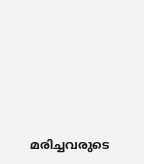മരിച്ചവരുടെ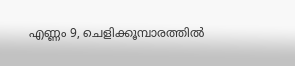എണ്ണം 9, ചെളിക്കൂമ്പാരത്തില്‍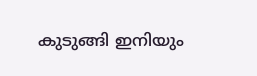കുടുങ്ങി ഇനിയും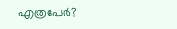എത്രപേര്‍?